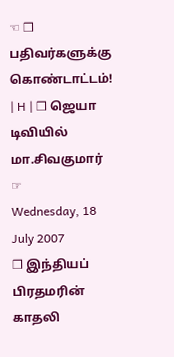☜ ❒ பதிவர்களுக்கு கொண்டாட்டம்! | H | ❒ ஜெயா டிவியில் மா.சிவகுமார் ☞
Wednesday, 18 July 2007
❒ இந்தியப் பிரதமரின் காதலி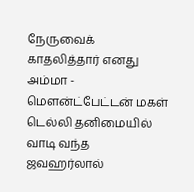நேருவைக் காதலித்தார் எனது அம்மா - மெளன்ட்பேட்டன் மகள்
டெல்லி தனிமையில் வாடி வந்த ஜவஹர்லால்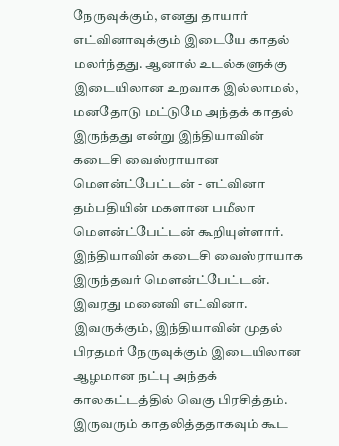நேருவுக்கும், எனது தாயார் எட்வினாவுக்கும் இடையே காதல் மலர்ந்தது. ஆனால் உடல்களுக்கு இடையிலான உறவாக இல்லாமல், மனதோடு மட்டுமே அந்தக் காதல் இருந்தது என்று இந்தியாவின் கடைசி வைஸ்ராயான மெளன்ட்பேட்டன் - எட்வினா தம்பதியின் மகளான பமீலா மெளன்ட்பேட்டன் கூறியுள்ளார்.
இந்தியாவின் கடைசி வைஸ்ராயாக இருந்தவர் மெளன்ட்பேட்டன். இவரது மனைவி எட்வினா. இவருக்கும், இந்தியாவின் முதல் பிரதமர் நேருவுக்கும் இடையிலான ஆழமான நட்பு அந்தக் காலகட்டத்தில் வெகு பிரசித்தம். இருவரும் காதலித்ததாகவும் கூட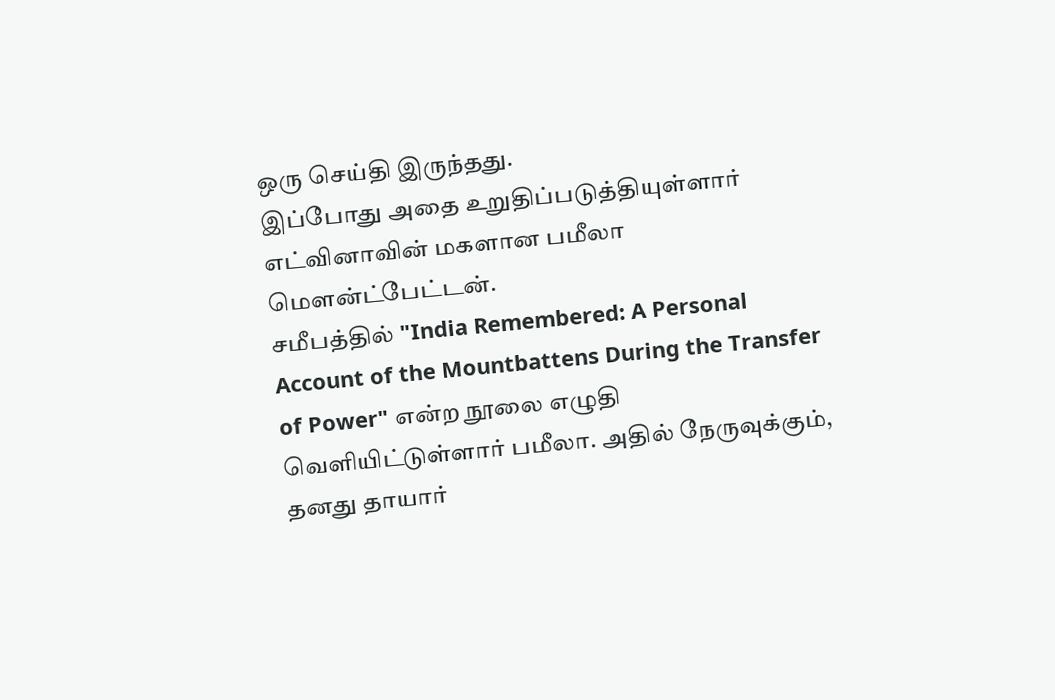ஒரு செய்தி இருந்தது.
இப்போது அதை உறுதிப்படுத்தியுள்ளார் எட்வினாவின் மகளான பமீலா மெளன்ட்பேட்டன்.
சமீபத்தில் "India Remembered: A Personal Account of the Mountbattens During the Transfer of Power" என்ற நூலை எழுதி வெளியிட்டுள்ளார் பமீலா. அதில் நேருவுக்கும், தனது தாயார்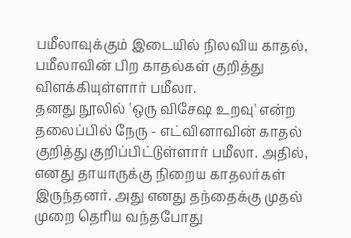பமீலாவுக்கும் இடையில் நிலவிய காதல், பமீலாவின் பிற காதல்கள் குறித்து விளக்கியுள்ளார் பமீலா.
தனது நூலில் 'ஒரு விசேஷ உறவு' என்ற தலைப்பில் நேரு - எட்வினாவின் காதல் குறித்து குறிப்பிட்டுள்ளார் பமீலா. அதில், எனது தாயாருக்கு நிறைய காதலர்கள் இருந்தனர். அது எனது தந்தைக்கு முதல் முறை தெரிய வந்தபோது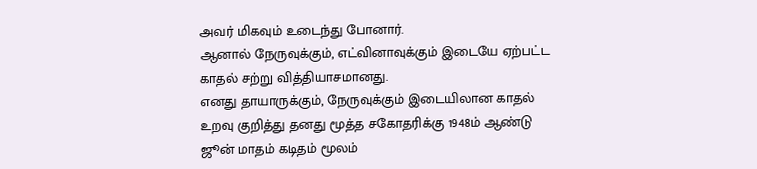அவர் மிகவும் உடைந்து போனார்.
ஆனால் நேருவுக்கும், எட்வினாவுக்கும் இடையே ஏற்பட்ட காதல் சற்று வித்தியாசமானது.
எனது தாயாருக்கும், நேருவுக்கும் இடையிலான காதல் உறவு குறித்து தனது மூத்த சகோதரிக்கு 1948ம் ஆண்டு ஜூன் மாதம் கடிதம் மூலம்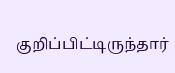குறிப்பிட்டிருந்தார்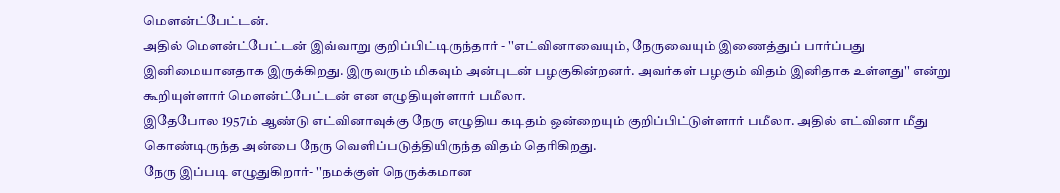மெளன்ட்பேட்டன்.
அதில் மெளன்ட்பேட்டன் இவ்வாறு குறிப்பிட்டிருந்தார் - ''எட்வினாவையும், நேருவையும் இணைத்துப் பார்ப்பது இனிமையானதாக இருக்கிறது. இருவரும் மிகவும் அன்புடன் பழகுகின்றனர். அவர்கள் பழகும் விதம் இனிதாக உள்ளது'' என்று கூறியுள்ளார் மெளன்ட்பேட்டன் என எழுதியுள்ளார் பமீலா.
இதேபோல 1957ம் ஆண்டு எட்வினாவுக்கு நேரு எழுதிய கடிதம் ஒன்றையும் குறிப்பிட்டுள்ளார் பமீலா. அதில் எட்வினா மீது கொண்டிருந்த அன்பை நேரு வெளிப்படுத்தியிருந்த விதம் தெரிகிறது.
நேரு இப்படி எழுதுகிறார்- ''நமக்குள் நெருக்கமான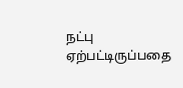நட்பு ஏற்பட்டிருப்பதை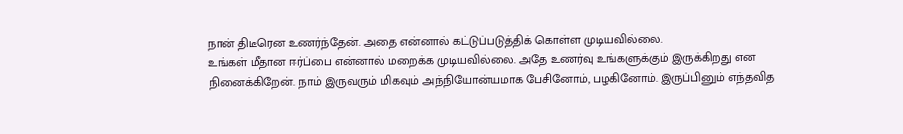நான் திடீரென உணர்ந்தேன். அதை என்னால் கட்டுப்படுத்திக் கொள்ள முடியவில்லை.
உங்கள் மீதான ஈர்ப்பை என்னால் மறைக்க முடியவில்லை. அதே உணர்வு உங்களுக்கும் இருக்கிறது என நினைக்கிறேன். நாம் இருவரும் மிகவும் அந்நியோன்யமாக பேசினோம், பழகினோம். இருப்பினும் எந்தவித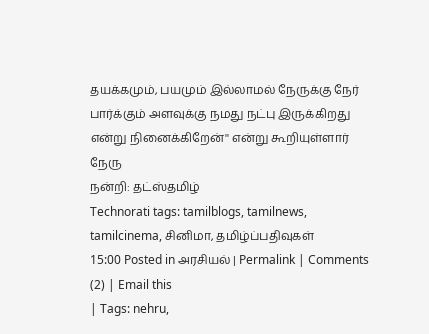தயக்கமும், பயமும் இல்லாமல் நேருக்கு நேர் பார்க்கும் அளவுக்கு நமது நட்பு இருக்கிறது என்று நினைக்கிறேன்'' என்று கூறியுள்ளார் நேரு
நன்றி: தட்ஸ்தமிழ்
Technorati tags: tamilblogs, tamilnews, tamilcinema, சினிமா, தமிழ்ப்பதிவுகள்
15:00 Posted in அரசியல் | Permalink | Comments (2) | Email this
| Tags: nehru,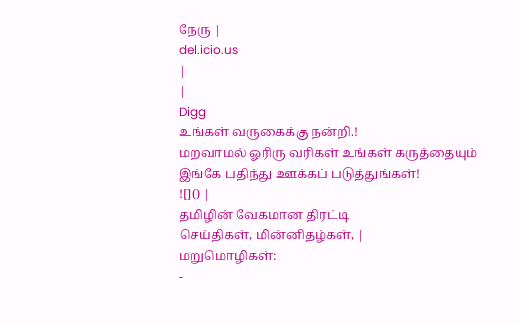நேரு |
del.icio.us
|
|
Digg
உங்கள் வருகைக்கு நன்றி.!
மறவாமல் ஓரிரு வரிகள் உங்கள் கருத்தையும் இங்கே பதிந்து ஊக்கப் படுத்துங்கள்!
![]() |
தமிழின் வேகமான திரட்டி
செய்திகள், மின்னிதழ்கள், |
மறுமொழிகள்:
-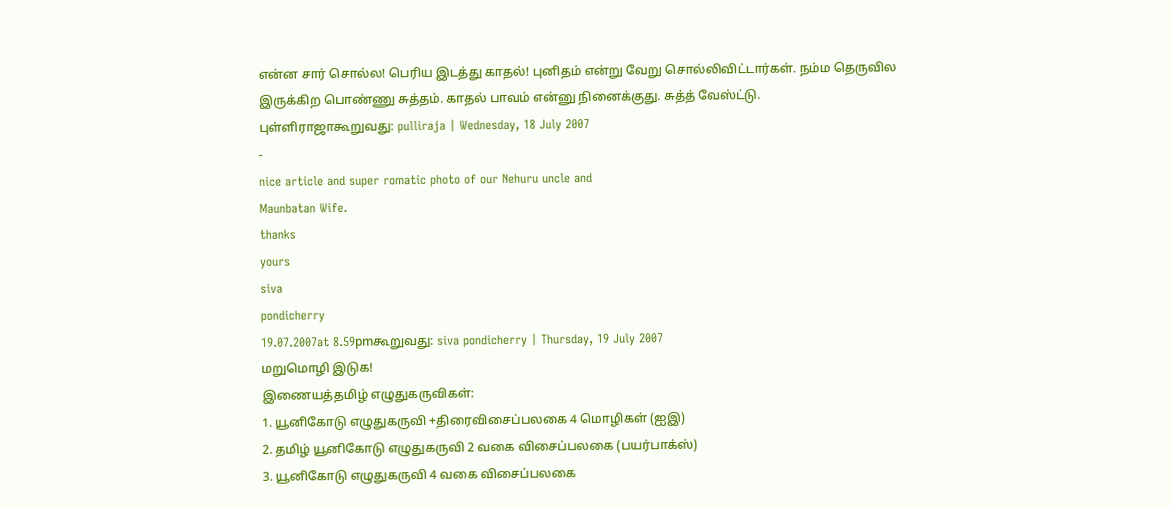என்ன சார் சொல்ல! பெரிய இடத்து காதல்! புனிதம் என்று வேறு சொல்லிவிட்டார்கள். நம்ம தெருவில இருக்கிற பொண்ணு சுத்தம். காதல் பாவம் என்னு நினைக்குது. சுத்த் வேஸ்ட்டு.
புள்ளிராஜாகூறுவது: pulliraja | Wednesday, 18 July 2007
-
nice article and super romatic photo of our Nehuru uncle and
Maunbatan Wife.
thanks
yours
siva
pondicherry
19.07.2007at 8.59pmகூறுவது: siva pondicherry | Thursday, 19 July 2007
மறுமொழி இடுக!
இணையத்தமிழ் எழுதுகருவிகள்:
1. யூனிகோடு எழுதுகருவி +திரைவிசைப்பலகை 4 மொழிகள் (ஐஇ)
2. தமிழ் யூனிகோடு எழுதுகருவி 2 வகை விசைப்பலகை (பயர்பாக்ஸ்)
3. யூனிகோடு எழுதுகருவி 4 வகை விசைப்பலகை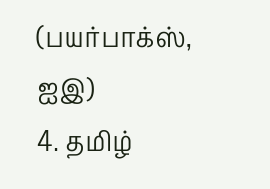(பயர்பாக்ஸ், ஐஇ)
4. தமிழ்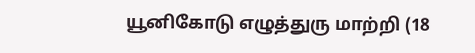யூனிகோடு எழுத்துரு மாற்றி (18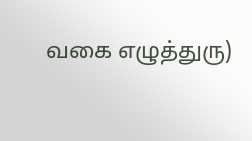வகை எழுத்துரு)